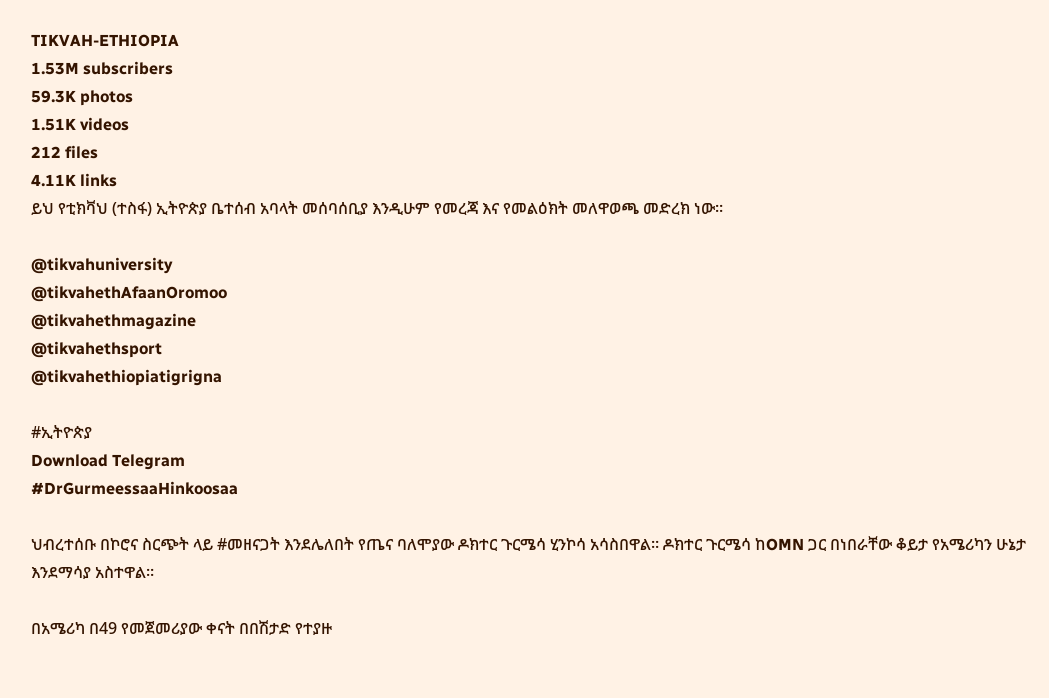TIKVAH-ETHIOPIA
1.53M subscribers
59.3K photos
1.51K videos
212 files
4.11K links
ይህ የቲክቫህ (ተስፋ) ኢትዮጵያ ቤተሰብ አባላት መሰባሰቢያ እንዲሁም የመረጃ እና የመልዕክት መለዋወጫ መድረክ ነው።

@tikvahuniversity
@tikvahethAfaanOromoo
@tikvahethmagazine
@tikvahethsport
@tikvahethiopiatigrigna

#ኢትዮጵያ
Download Telegram
#DrGurmeessaaHinkoosaa

ህብረተሰቡ በኮሮና ስርጭት ላይ #መዘናጋት እንደሌለበት የጤና ባለሞያው ዶክተር ጉርሜሳ ሂንኮሳ አሳስበዋል። ዶክተር ጉርሜሳ ከOMN ጋር በነበራቸው ቆይታ የአሜሪካን ሁኔታ እንደማሳያ አስተዋል።

በአሜሪካ በ49 የመጀመሪያው ቀናት በበሽታድ የተያዙ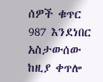ሰዎች ቁጥር 987 እንደነበር አስታውሰው ከዚያ ቀጥሎ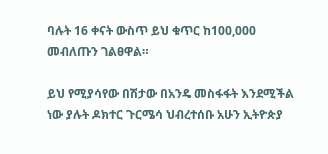ባሉት 16 ቀናት ውስጥ ይህ ቁጥር ከ100,000 መብለጡን ገልፀዋል።

ይህ የሚያሳየው በሽታው በአንዴ መስፋፋት እንደሚችል ነው ያሉት ዶክተር ጉርሜሳ ህብረተሰቡ አሁን ኢትዮጵያ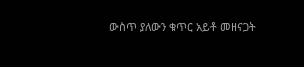ውስጥ ያለውን ቁጥር አይቶ መዘናጋት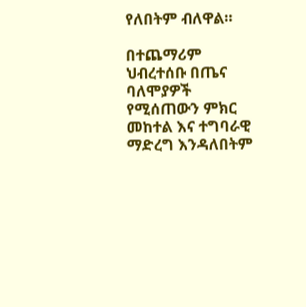የለበትም ብለዋል።

በተጨማሪም ህብረተሰቡ በጤና ባለሞያዎች የሚሰጠውን ምክር መከተል እና ተግባራዊ ማድረግ እንዳለበትም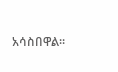አሳስበዋል።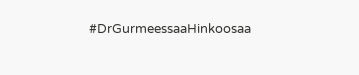#DrGurmeessaaHinkoosaa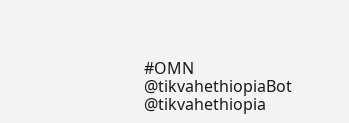#OMN
@tikvahethiopiaBot @tikvahethiopia